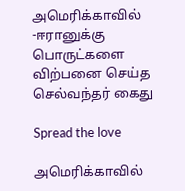அமெரிக்காவில் -ஈரானுக்கு பொருட்களை விற்பனை செய்த செல்வந்தர் கைது

Spread the love

அமெரிக்காவில்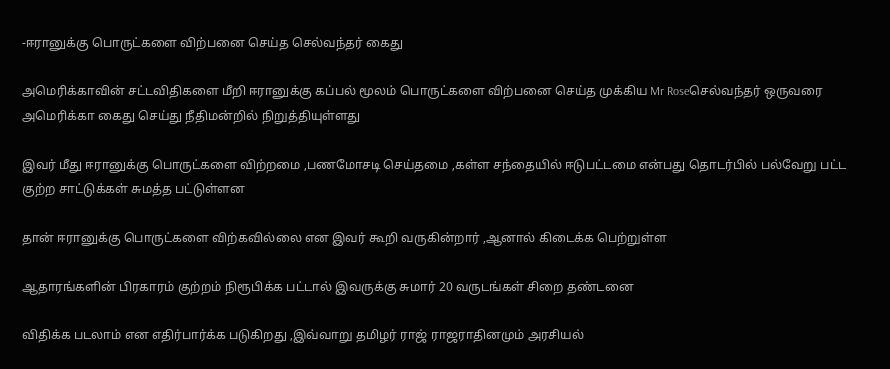-ஈரானுக்கு பொருட்களை விற்பனை செய்த செல்வந்தர் கைது

அமெரிக்காவின் சட்டவிதிகளை மீறி ஈரானுக்கு கப்பல் மூலம் பொருட்களை விற்பனை செய்த முக்கிய Mr Roseசெல்வந்தர் ஒருவரை அமெரிக்கா கைது செய்து நீதிமன்றில் நிறுத்தியுள்ளது

இவர் மீது ஈரானுக்கு பொருட்களை விற்றமை ,பணமோசடி செய்தமை ,கள்ள சந்தையில் ஈடுபட்டமை என்பது தொடர்பில் பல்வேறு பட்ட குற்ற சாட்டுக்கள் சுமத்த பட்டுள்ளன

தான் ஈரானுக்கு பொருட்களை விற்கவில்லை என இவர் கூறி வருகின்றார் ,ஆனால் கிடைக்க பெற்றுள்ள

ஆதாரங்களின் பிரகாரம் குற்றம் நிரூபிக்க பட்டால் இவருக்கு சுமார் 20 வருடங்கள் சிறை தண்டனை

விதிக்க படலாம் என எதிர்பார்க்க படுகிறது ,இவ்வாறு தமிழர் ராஜ் ராஜராதினமும் அரசியல்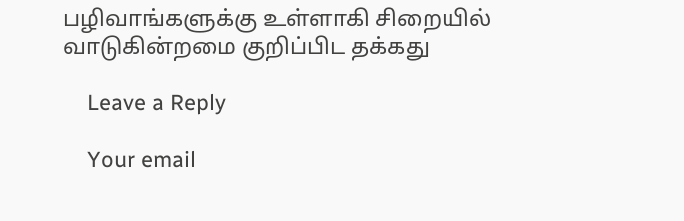பழிவாங்களுக்கு உள்ளாகி சிறையில் வாடுகின்றமை குறிப்பிட தக்கது

    Leave a Reply

    Your email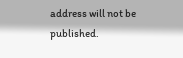address will not be published.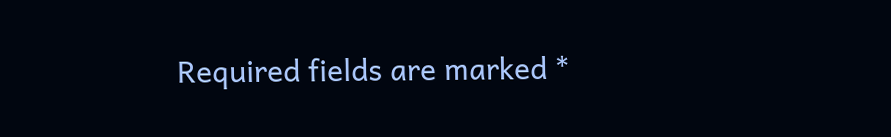Required fields are marked *